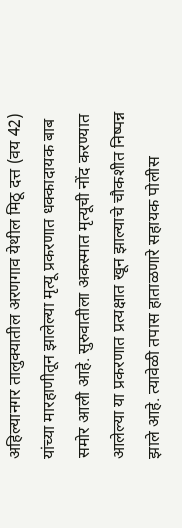अहिल्यानगर तालुक्यातील अरणगाव येथील मिठू दत्त (वय 42) यांच्या मारहाणीतून झालेल्या मृत्यू प्रकरणात धक्कादायक बाब समोर आली आहे. सुरुवातीला अकस्मात मृत्यूची नोंद करण्यात आलेल्या या प्रकरणात प्रत्यक्षात खून झाल्याचे चौकशीत निष्पन्न झाले आहे. त्यावेळी तपास हाताळणारे सहायक पोलीस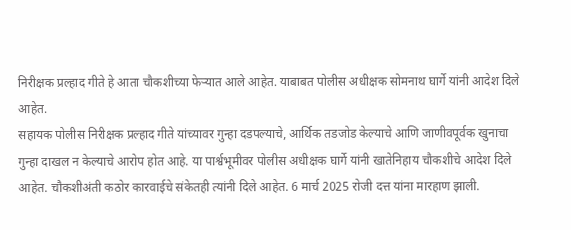निरीक्षक प्रल्हाद गीते हे आता चौकशीच्या फेऱ्यात आले आहेत. याबाबत पोलीस अधीक्षक सोमनाथ घार्गे यांनी आदेश दिले आहेत.
सहायक पोलीस निरीक्षक प्रल्हाद गीते यांच्यावर गुन्हा दडपल्याचे, आर्थिक तडजोड केल्याचे आणि जाणीवपूर्वक खुनाचा गुन्हा दाखल न केल्याचे आरोप होत आहे. या पार्श्वभूमीवर पोलीस अधीक्षक घार्गे यांनी खातेनिहाय चौकशीचे आदेश दिले आहेत. चौकशीअंती कठोर कारवाईचे संकेतही त्यांनी दिले आहेत. 6 मार्च 2025 रोजी दत्त यांना मारहाण झाली.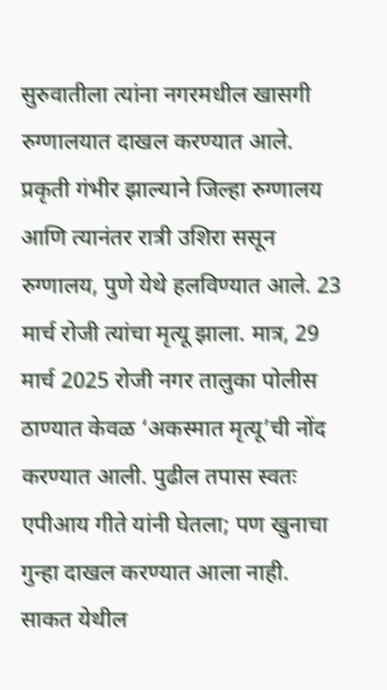सुरुवातीला त्यांना नगरमधील खासगी रुग्णालयात दाखल करण्यात आले. प्रकृती गंभीर झाल्याने जिल्हा रुग्णालय आणि त्यानंतर रात्री उशिरा ससून रुग्णालय, पुणे येथे हलविण्यात आले. 23 मार्च रोजी त्यांचा मृत्यू झाला. मात्र, 29 मार्च 2025 रोजी नगर तालुका पोलीस ठाण्यात केवळ ‘अकस्मात मृत्यू’ची नोंद करण्यात आली. पुढील तपास स्वतः एपीआय गीते यांनी घेतला; पण खुनाचा गुन्हा दाखल करण्यात आला नाही.
साकत येथील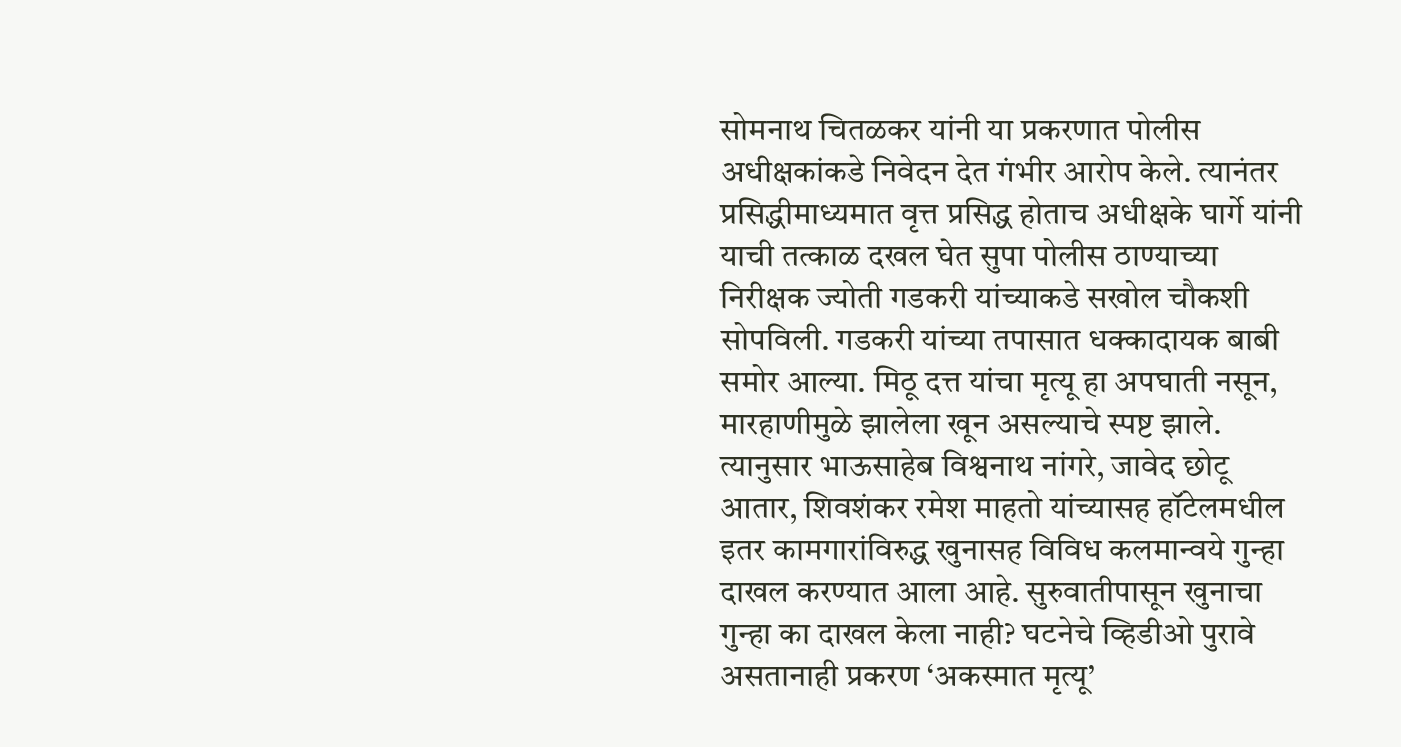सोमनाथ चितळकर यांनी या प्रकरणात पोलीस अधीक्षकांकडे निवेदन देत गंभीर आरोप केले. त्यानंतर प्रसिद्धीमाध्यमात वृत्त प्रसिद्ध होताच अधीक्षके घार्गे यांनी याची तत्काळ दखल घेत सुपा पोलीस ठाण्याच्या निरीक्षक ज्योती गडकरी यांच्याकडे सखोल चौकशी सोपविली. गडकरी यांच्या तपासात धक्कादायक बाबी समोर आल्या. मिठू दत्त यांचा मृत्यू हा अपघाती नसून, मारहाणीमुळे झालेला खून असल्याचे स्पष्ट झाले.
त्यानुसार भाऊसाहेब विश्वनाथ नांगरे, जावेद छोटू आतार, शिवशंकर रमेश माहतो यांच्यासह हॉटेलमधील इतर कामगारांविरुद्ध खुनासह विविध कलमान्वये गुन्हा दाखल करण्यात आला आहे. सुरुवातीपासून खुनाचा गुन्हा का दाखल केला नाही? घटनेचे व्हिडीओ पुरावे असतानाही प्रकरण ‘अकस्मात मृत्यू’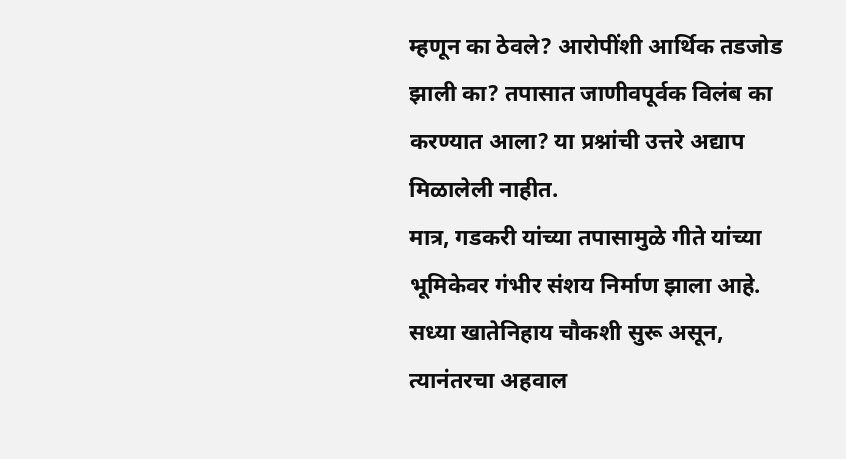म्हणून का ठेवले? आरोपींशी आर्थिक तडजोड झाली का? तपासात जाणीवपूर्वक विलंब का करण्यात आला? या प्रश्नांची उत्तरे अद्याप मिळालेली नाहीत.
मात्र, गडकरी यांच्या तपासामुळे गीते यांच्या भूमिकेवर गंभीर संशय निर्माण झाला आहे. सध्या खातेनिहाय चौकशी सुरू असून, त्यानंतरचा अहवाल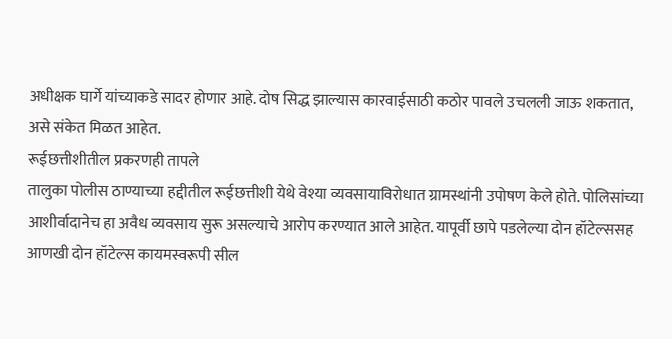अधीक्षक घार्गे यांच्याकडे सादर होणार आहे. दोष सिद्ध झाल्यास कारवाईसाठी कठोर पावले उचलली जाऊ शकतात, असे संकेत मिळत आहेत.
रूईछत्तीशीतील प्रकरणही तापले
तालुका पोलीस ठाण्याच्या हद्दीतील रूईछत्तीशी येथे वेश्या व्यवसायाविरोधात ग्रामस्थांनी उपोषण केले होते. पोलिसांच्या आशीर्वादानेच हा अवैध व्यवसाय सुरू असल्याचे आरोप करण्यात आले आहेत. यापूर्वी छापे पडलेल्या दोन हॉटेल्ससह आणखी दोन हॉटेल्स कायमस्वरूपी सील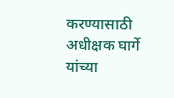करण्यासाठी अधीक्षक घार्गे यांच्या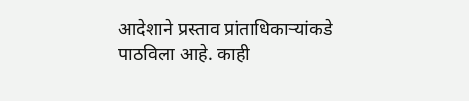आदेशाने प्रस्ताव प्रांताधिकाऱ्यांकडे पाठविला आहे. काही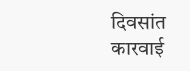दिवसांत कारवाई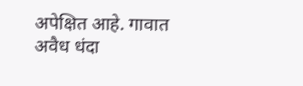अपेक्षित आहे. गावात अवैध धंदा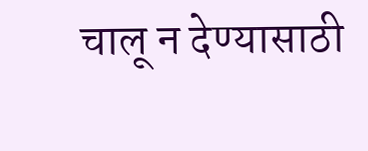चालू न देण्यासाठी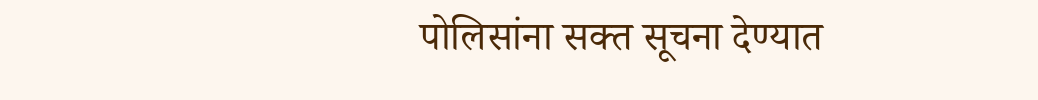पोलिसांना सक्त सूचना देण्यात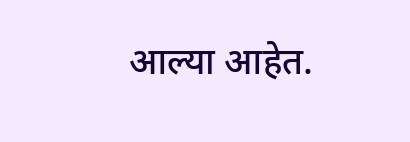आल्या आहेत.